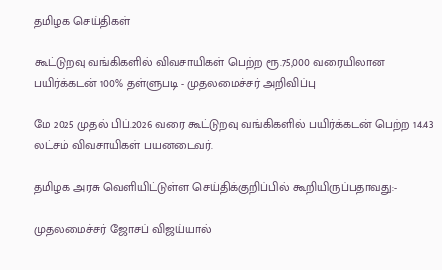தமிழக செய்திகள்

கூட்டுறவு வங்கிகளில் விவசாயிகள் பெற்ற ரூ.75,000 வரையிலான பயிர்க்கடன் 100% தள்ளுபடி - முதலமைச்சர் அறிவிப்பு

மே 2025 முதல் பிப்.2026 வரை கூட்டுறவு வங்கிகளில் பயிர்க்கடன் பெற்ற 14.43 லட்சம் விவசாயிகள் பயனடைவர்.

தமிழக அரசு வெளியிட்டுள்ள செய்திக்குறிப்பில் கூறியிருப்பதாவது:-

முதலமைச்சர் ஜோசப் விஜய்யால்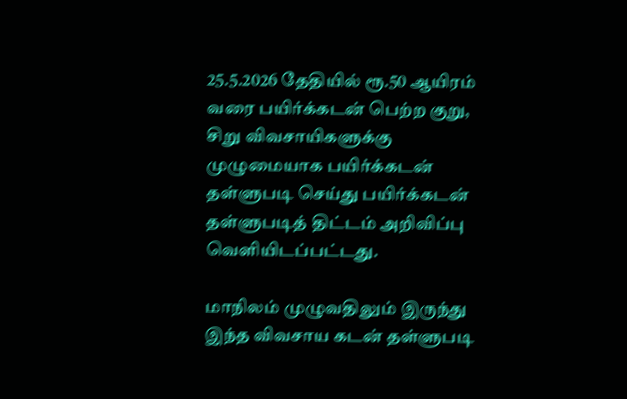25.5.2026 தேதியில் ரூ.50 ஆயிரம் வரை பயிர்க்கடன் பெற்ற குறு, சிறு விவசாயிகளுக்கு முழுமையாக பயிர்க்கடன் தள்ளுபடி செய்து பயிர்க்கடன் தள்ளுபடித் திட்டம் அறிவிப்பு வெளியிடப்பட்டது.

மாநிலம் முழுவதிலும் இருந்து இந்த விவசாய கடன் தள்ளுபடி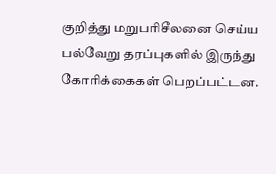குறித்து மறுபரிசீலனை செய்ய பல்வேறு தரப்புகளில் இருந்து கோரிக்கைகள் பெறப்பட்டன.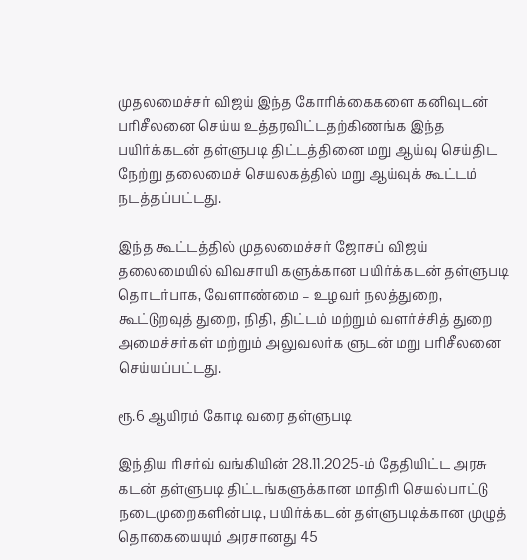முதலமைச்சர் விஜய் இந்த கோரிக்கைகளை கனிவுடன் பரிசீலனை செய்ய உத்தரவிட்டதற்கிணங்க இந்த பயிர்க்கடன் தள்ளுபடி திட்டத்தினை மறு ஆய்வு செய்திட நேற்று தலைமைச் செயலகத்தில் மறு ஆய்வுக் கூட்டம் நடத்தப்பட்டது.

இந்த கூட்டத்தில் முதலமைச்சர் ஜோசப் விஜய் தலைமையில் விவசாயி களுக்கான பயிர்க்கடன் தள்ளுபடி தொடர்பாக, வேளாண்மை – உழவர் நலத்துறை, கூட்டுறவுத் துறை, நிதி, திட்டம் மற்றும் வளர்ச்சித் துறை அமைச்சர்கள் மற்றும் அலுவலர்க ளுடன் மறு பரிசீலனை செய்யப்பட்டது.

ரூ.6 ஆயிரம் கோடி வரை தள்ளுபடி

இந்திய ரிசர்வ் வங்கியின் 28.11.2025-ம் தேதியிட்ட அரசு கடன் தள்ளுபடி திட்டங்களுக்கான மாதிரி செயல்பாட்டு நடைமுறைகளின்படி, பயிர்க்கடன் தள்ளுபடிக்கான முழுத் தொகையையும் அரசானது 45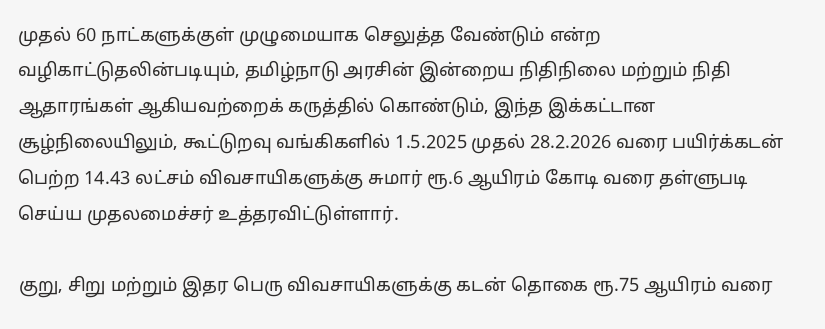முதல் 60 நாட்களுக்குள் முழுமையாக செலுத்த வேண்டும் என்ற வழிகாட்டுதலின்படியும், தமிழ்நாடு அரசின் இன்றைய நிதிநிலை மற்றும் நிதி ஆதாரங்கள் ஆகியவற்றைக் கருத்தில் கொண்டும், இந்த இக்கட்டான சூழ்நிலையிலும், கூட்டுறவு வங்கிகளில் 1.5.2025 முதல் 28.2.2026 வரை பயிர்க்கடன் பெற்ற 14.43 லட்சம் விவசாயிகளுக்கு சுமார் ரூ.6 ஆயிரம் கோடி வரை தள்ளுபடி செய்ய முதலமைச்சர் உத்தரவிட்டுள்ளார்.

குறு, சிறு மற்றும் இதர பெரு விவசாயிகளுக்கு கடன் தொகை ரூ.75 ஆயிரம் வரை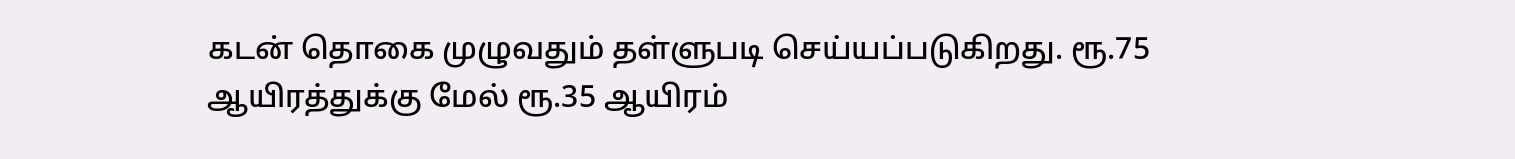கடன் தொகை முழுவதும் தள்ளுபடி செய்யப்படுகிறது. ரூ.75 ஆயிரத்துக்கு மேல் ரூ.35 ஆயிரம்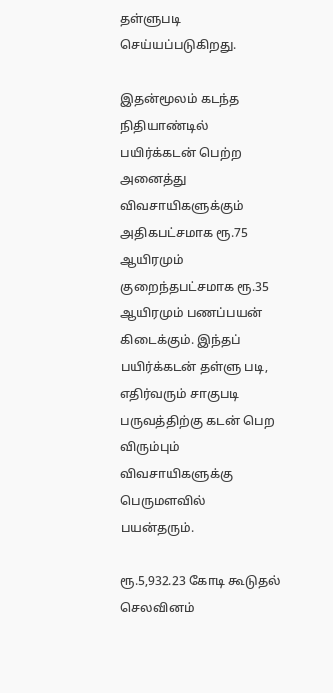தள்ளுபடி செய்யப்படுகிறது.

இதன்மூலம் கடந்த நிதியாண்டில் பயிர்க்கடன் பெற்ற அனைத்து விவசாயிகளுக்கும் அதிகபட்சமாக ரூ.75 ஆயிரமும் குறைந்தபட்சமாக ரூ.35 ஆயிரமும் பணப்பயன் கிடைக்கும். இந்தப் பயிர்க்கடன் தள்ளு படி, எதிர்வரும் சாகுபடி பருவத்திற்கு கடன் பெற விரும்பும் விவசாயிகளுக்கு பெருமளவில் பயன்தரும்.

ரூ.5,932.23 கோடி கூடுதல் செலவினம்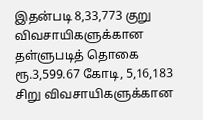இதன்படி 8,33,773 குறு விவசாயிகளுக்கான தள்ளுபடித் தொகை ரூ.3,599.67 கோடி, 5,16,183 சிறு விவசாயிகளுக்கான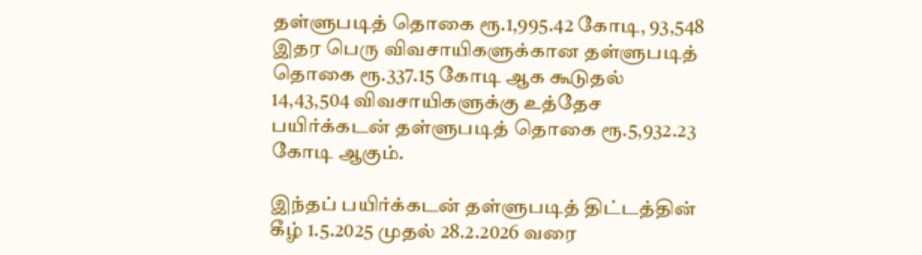தள்ளுபடித் தொகை ரூ.1,995.42 கோடி, 93,548 இதர பெரு விவசாயிகளுக்கான தள்ளுபடித் தொகை ரூ.337.15 கோடி ஆக கூடுதல் 14,43,504 விவசாயிகளுக்கு உத்தேச பயிர்க்கடன் தள்ளுபடித் தொகை ரூ.5,932.23 கோடி ஆகும்.

இந்தப் பயிர்க்கடன் தள்ளுபடித் திட்டத்தின் கீழ் 1.5.2025 முதல் 28.2.2026 வரை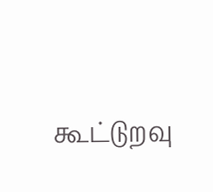கூட்டுறவு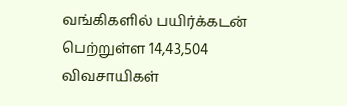வங்கிகளில் பயிர்க்கடன் பெற்றுள்ள 14,43,504 விவசாயிகள்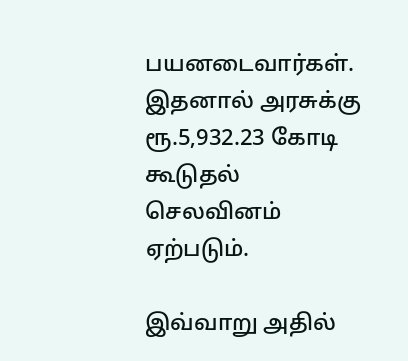பயனடைவார்கள். இதனால் அரசுக்கு ரூ.5,932.23 கோடி கூடுதல் செலவினம் ஏற்படும்.

இவ்வாறு அதில்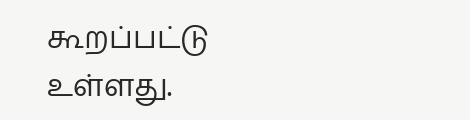கூறப்பட்டு உள்ளது.